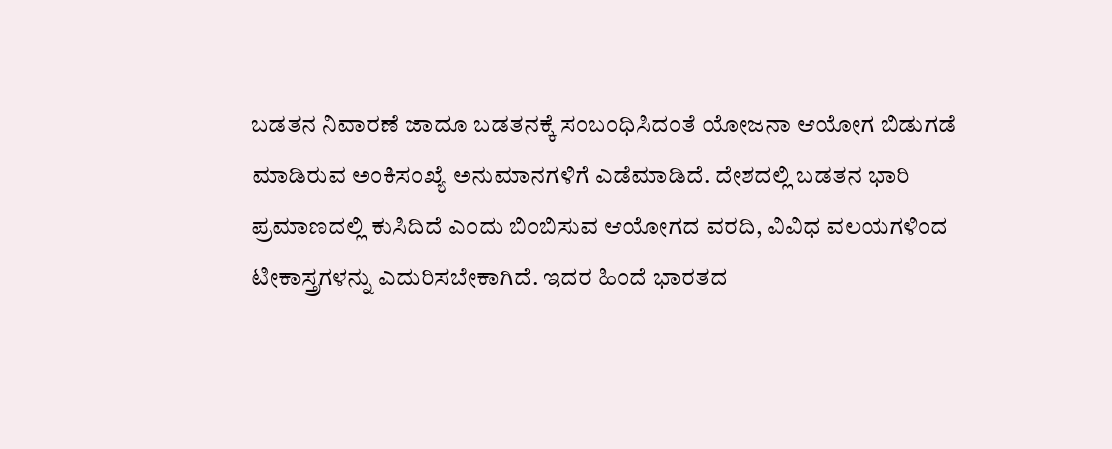ಬಡತನ ನಿವಾರಣೆ ಜಾದೂ ಬಡತನಕ್ಕೆ ಸಂಬಂಧಿಸಿದಂತೆ ಯೋಜನಾ ಆಯೋಗ ಬಿಡುಗಡೆ ಮಾಡಿರುವ ಅಂಕಿಸಂಖ್ಯೆ ಅನುಮಾನಗಳಿಗೆ ಎಡೆಮಾಡಿದೆ. ದೇಶದಲ್ಲಿ ಬಡತನ ಭಾರಿ ಪ್ರಮಾಣದಲ್ಲಿ ಕುಸಿದಿದೆ ಎಂದು ಬಿಂಬಿಸುವ ಆಯೋಗದ ವರದಿ, ವಿವಿಧ ವಲಯಗಳಿಂದ ಟೀಕಾಸ್ತ್ರಗಳನ್ನು ಎದುರಿಸಬೇಕಾಗಿದೆ. ಇದರ ಹಿಂದೆ ಭಾರತದ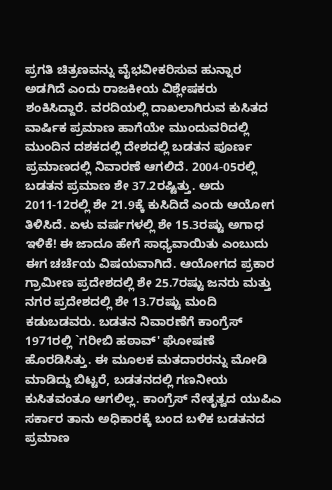ಪ್ರಗತಿ ಚಿತ್ರಣವನ್ನು ವೈಭವೀಕರಿಸುವ ಹುನ್ನಾರ ಅಡಗಿದೆ ಎಂದು ರಾಜಕೀಯ ವಿಶ್ಲೇಷಕರು ಶಂಕಿಸಿದ್ದಾರೆ. ವರದಿಯಲ್ಲಿ ದಾಖಲಾಗಿರುವ ಕುಸಿತದ ವಾರ್ಷಿಕ ಪ್ರಮಾಣ ಹಾಗೆಯೇ ಮುಂದುವರಿದಲ್ಲಿ ಮುಂದಿನ ದಶಕದಲ್ಲಿ ದೇಶದಲ್ಲಿ ಬಡತನ ಪೂರ್ಣ ಪ್ರಮಾಣದಲ್ಲಿ ನಿವಾರಣೆ ಆಗಲಿದೆ. 2004-05ರಲ್ಲಿ ಬಡತನ ಪ್ರಮಾಣ ಶೇ 37.2ರಷ್ಟಿತ್ತು. ಅದು 2011-12ರಲ್ಲಿ ಶೇ 21.9ಕ್ಕೆ ಕುಸಿದಿದೆ ಎಂದು ಆಯೋಗ ತಿಳಿಸಿದೆ. ಏಳು ವರ್ಷಗಳಲ್ಲಿ ಶೇ 15.3ರಷ್ಟು ಅಗಾಧ ಇಳಿಕೆ! ಈ ಜಾದೂ ಹೇಗೆ ಸಾಧ್ಯವಾಯಿತು ಎಂಬುದು ಈಗ ಚರ್ಚೆಯ ವಿಷಯವಾಗಿದೆ. ಆಯೋಗದ ಪ್ರಕಾರ ಗ್ರಾಮೀಣ ಪ್ರದೇಶದಲ್ಲಿ ಶೇ 25.7ರಷ್ಟು ಜನರು ಮತ್ತು ನಗರ ಪ್ರದೇಶದಲ್ಲಿ ಶೇ 13.7ರಷ್ಟು ಮಂದಿ ಕಡುಬಡವರು. ಬಡತನ ನಿವಾರಣೆಗೆ ಕಾಂಗ್ರೆಸ್ 1971ರಲ್ಲಿ `ಗರೀಬಿ ಹಠಾವ್' ಘೋಷಣೆ ಹೊರಡಿಸಿತ್ತು. ಈ ಮೂಲಕ ಮತದಾರರನ್ನು ಮೋಡಿ ಮಾಡಿದ್ದು ಬಿಟ್ಟರೆ, ಬಡತನದಲ್ಲಿ ಗಣನೀಯ ಕುಸಿತವಂತೂ ಆಗಲಿಲ್ಲ. ಕಾಂಗ್ರೆಸ್ ನೇತೃತ್ವದ ಯುಪಿಎ ಸರ್ಕಾರ ತಾನು ಅಧಿಕಾರಕ್ಕೆ ಬಂದ ಬಳಿಕ ಬಡತನದ ಪ್ರಮಾಣ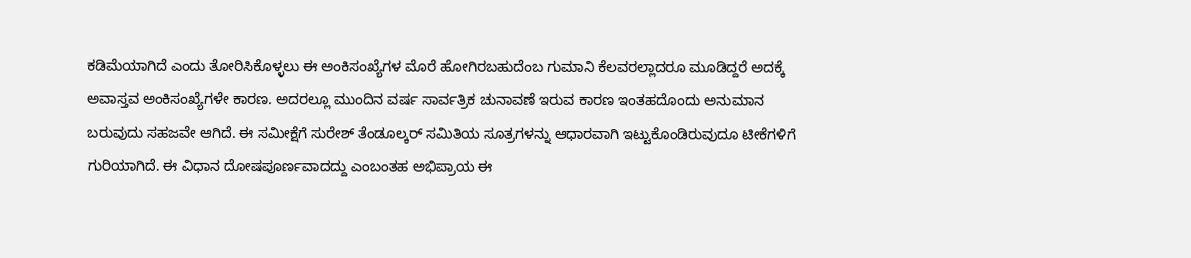ಕಡಿಮೆಯಾಗಿದೆ ಎಂದು ತೋರಿಸಿಕೊಳ್ಳಲು ಈ ಅಂಕಿಸಂಖ್ಯೆಗಳ ಮೊರೆ ಹೋಗಿರಬಹುದೆಂಬ ಗುಮಾನಿ ಕೆಲವರಲ್ಲಾದರೂ ಮೂಡಿದ್ದರೆ ಅದಕ್ಕೆ ಅವಾಸ್ತವ ಅಂಕಿಸಂಖ್ಯೆಗಳೇ ಕಾರಣ. ಅದರಲ್ಲೂ ಮುಂದಿನ ವರ್ಷ ಸಾರ್ವತ್ರಿಕ ಚುನಾವಣೆ ಇರುವ ಕಾರಣ ಇಂತಹದೊಂದು ಅನುಮಾನ ಬರುವುದು ಸಹಜವೇ ಆಗಿದೆ. ಈ ಸಮೀಕ್ಷೆಗೆ ಸುರೇಶ್ ತೆಂಡೂಲ್ಕರ್ ಸಮಿತಿಯ ಸೂತ್ರಗಳನ್ನು ಆಧಾರವಾಗಿ ಇಟ್ಟುಕೊಂಡಿರುವುದೂ ಟೀಕೆಗಳಿಗೆ ಗುರಿಯಾಗಿದೆ. ಈ ವಿಧಾನ ದೋಷಪೂರ್ಣವಾದದ್ದು ಎಂಬಂತಹ ಅಭಿಪ್ರಾಯ ಈ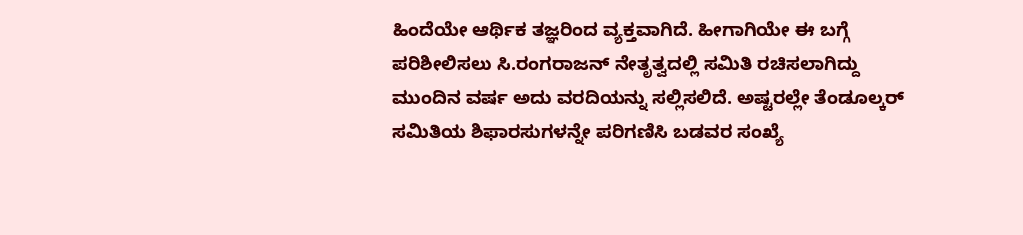ಹಿಂದೆಯೇ ಆರ್ಥಿಕ ತಜ್ಞರಿಂದ ವ್ಯಕ್ತವಾಗಿದೆ. ಹೀಗಾಗಿಯೇ ಈ ಬಗ್ಗೆ ಪರಿಶೀಲಿಸಲು ಸಿ.ರಂಗರಾಜನ್ ನೇತೃತ್ವದಲ್ಲಿ ಸಮಿತಿ ರಚಿಸಲಾಗಿದ್ದು ಮುಂದಿನ ವರ್ಷ ಅದು ವರದಿಯನ್ನು ಸಲ್ಲಿಸಲಿದೆ. ಅಷ್ಟರಲ್ಲೇ ತೆಂಡೂಲ್ಕರ್ ಸಮಿತಿಯ ಶಿಫಾರಸುಗಳನ್ನೇ ಪರಿಗಣಿಸಿ ಬಡವರ ಸಂಖ್ಯೆ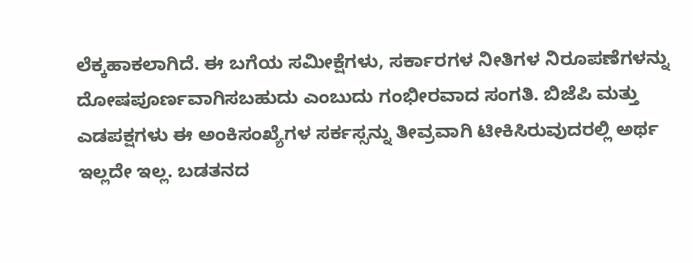ಲೆಕ್ಕಹಾಕಲಾಗಿದೆ. ಈ ಬಗೆಯ ಸಮೀಕ್ಷೆಗಳು, ಸರ್ಕಾರಗಳ ನೀತಿಗಳ ನಿರೂಪಣೆಗಳನ್ನು ದೋಷಪೂರ್ಣವಾಗಿಸಬಹುದು ಎಂಬುದು ಗಂಭೀರವಾದ ಸಂಗತಿ. ಬಿಜೆಪಿ ಮತ್ತು ಎಡಪಕ್ಷಗಳು ಈ ಅಂಕಿಸಂಖ್ಯೆಗಳ ಸರ್ಕಸ್ಸನ್ನು ತೀವ್ರವಾಗಿ ಟೀಕಿಸಿರುವುದರಲ್ಲಿ ಅರ್ಥ ಇಲ್ಲದೇ ಇಲ್ಲ. ಬಡತನದ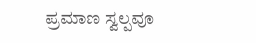ಪ್ರಮಾಣ ಸ್ವಲ್ಪವೂ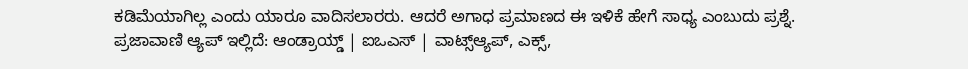ಕಡಿಮೆಯಾಗಿಲ್ಲ ಎಂದು ಯಾರೂ ವಾದಿಸಲಾರರು. ಆದರೆ ಅಗಾಧ ಪ್ರಮಾಣದ ಈ ಇಳಿಕೆ ಹೇಗೆ ಸಾಧ್ಯ ಎಂಬುದು ಪ್ರಶ್ನೆ. ಪ್ರಜಾವಾಣಿ ಆ್ಯಪ್ ಇಲ್ಲಿದೆ: ಆಂಡ್ರಾಯ್ಡ್ | ಐಒಎಸ್ | ವಾಟ್ಸ್ಆ್ಯಪ್, ಎಕ್ಸ್,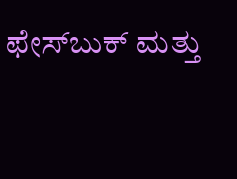ಫೇಸ್‌ಬುಕ್ ಮತ್ತು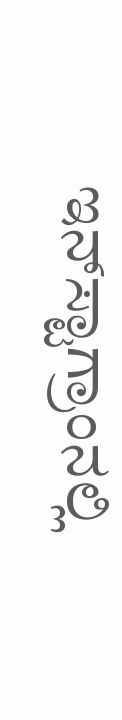ಇನ್‌ಸ್ಟಾಗ್ರಾಂನಲ್ಲಿ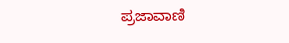ಪ್ರಜಾವಾಣಿ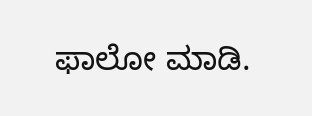ಫಾಲೋ ಮಾಡಿ.